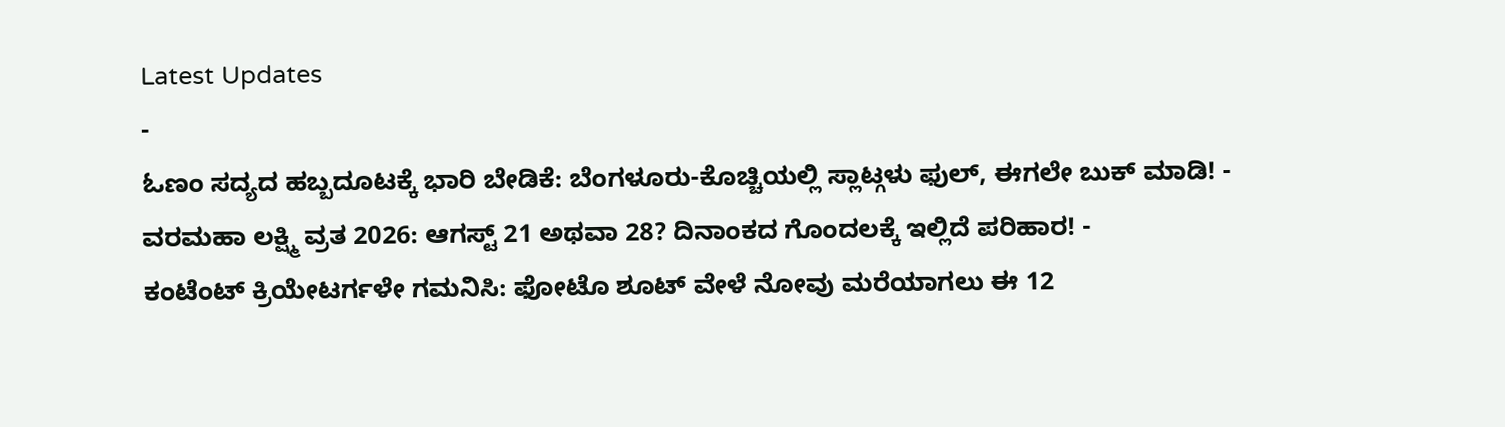Latest Updates
-
ಓಣಂ ಸದ್ಯದ ಹಬ್ಬದೂಟಕ್ಕೆ ಭಾರಿ ಬೇಡಿಕೆ: ಬೆಂಗಳೂರು-ಕೊಚ್ಚಿಯಲ್ಲಿ ಸ್ಲಾಟ್ಗಳು ಫುಲ್, ಈಗಲೇ ಬುಕ್ ಮಾಡಿ! -
ವರಮಹಾ ಲಕ್ಷ್ಮಿ ವ್ರತ 2026: ಆಗಸ್ಟ್ 21 ಅಥವಾ 28? ದಿನಾಂಕದ ಗೊಂದಲಕ್ಕೆ ಇಲ್ಲಿದೆ ಪರಿಹಾರ! -
ಕಂಟೆಂಟ್ ಕ್ರಿಯೇಟರ್ಗಳೇ ಗಮನಿಸಿ: ಫೋಟೊ ಶೂಟ್ ವೇಳೆ ನೋವು ಮರೆಯಾಗಲು ಈ 12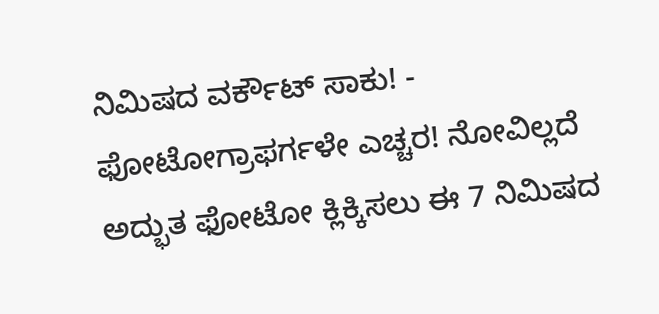ನಿಮಿಷದ ವರ್ಕೌಟ್ ಸಾಕು! -
ಫೋಟೋಗ್ರಾಫರ್ಗಳೇ ಎಚ್ಚರ! ನೋವಿಲ್ಲದೆ ಅದ್ಭುತ ಫೋಟೋ ಕ್ಲಿಕ್ಕಿಸಲು ಈ 7 ನಿಮಿಷದ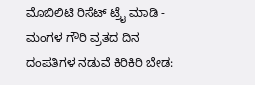ಮೊಬಿಲಿಟಿ ರಿಸೆಟ್ ಟ್ರೈ ಮಾಡಿ -
ಮಂಗಳ ಗೌರಿ ವ್ರತದ ದಿನ ದಂಪತಿಗಳ ನಡುವೆ ಕಿರಿಕಿರಿ ಬೇಡ: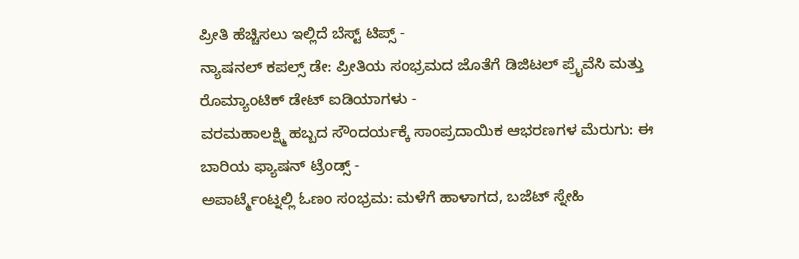ಪ್ರೀತಿ ಹೆಚ್ಚಿಸಲು ಇಲ್ಲಿದೆ ಬೆಸ್ಟ್ ಟಿಪ್ಸ್ -
ನ್ಯಾಷನಲ್ ಕಪಲ್ಸ್ ಡೇ: ಪ್ರೀತಿಯ ಸಂಭ್ರಮದ ಜೊತೆಗೆ ಡಿಜಿಟಲ್ ಪ್ರೈವೆಸಿ ಮತ್ತು ರೊಮ್ಯಾಂಟಿಕ್ ಡೇಟ್ ಐಡಿಯಾಗಳು -
ವರಮಹಾಲಕ್ಷ್ಮಿ ಹಬ್ಬದ ಸೌಂದರ್ಯಕ್ಕೆ ಸಾಂಪ್ರದಾಯಿಕ ಆಭರಣಗಳ ಮೆರುಗು: ಈ ಬಾರಿಯ ಫ್ಯಾಷನ್ ಟ್ರೆಂಡ್ಸ್ -
ಅಪಾರ್ಟ್ಮೆಂಟ್ನಲ್ಲಿ ಓಣಂ ಸಂಭ್ರಮ: ಮಳೆಗೆ ಹಾಳಾಗದ, ಬಜೆಟ್ ಸ್ನೇಹಿ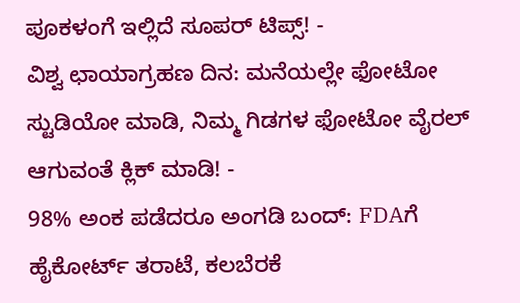ಪೂಕಳಂಗೆ ಇಲ್ಲಿದೆ ಸೂಪರ್ ಟಿಪ್ಸ್! -
ವಿಶ್ವ ಛಾಯಾಗ್ರಹಣ ದಿನ: ಮನೆಯಲ್ಲೇ ಫೋಟೋ ಸ್ಟುಡಿಯೋ ಮಾಡಿ, ನಿಮ್ಮ ಗಿಡಗಳ ಫೋಟೋ ವೈರಲ್ ಆಗುವಂತೆ ಕ್ಲಿಕ್ ಮಾಡಿ! -
98% ಅಂಕ ಪಡೆದರೂ ಅಂಗಡಿ ಬಂದ್: FDAಗೆ ಹೈಕೋರ್ಟ್ ತರಾಟೆ, ಕಲಬೆರಕೆ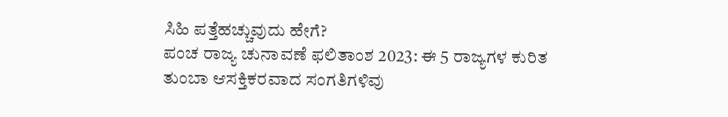ಸಿಹಿ ಪತ್ತೆಹಚ್ಚುವುದು ಹೇಗೆ?
ಪಂಚ ರಾಜ್ಯ ಚುನಾವಣೆ ಫಲಿತಾಂಶ 2023: ಈ 5 ರಾಜ್ಯಗಳ ಕುರಿತ ತುಂಬಾ ಆಸಕ್ತಿಕರವಾದ ಸಂಗತಿಗಳಿವು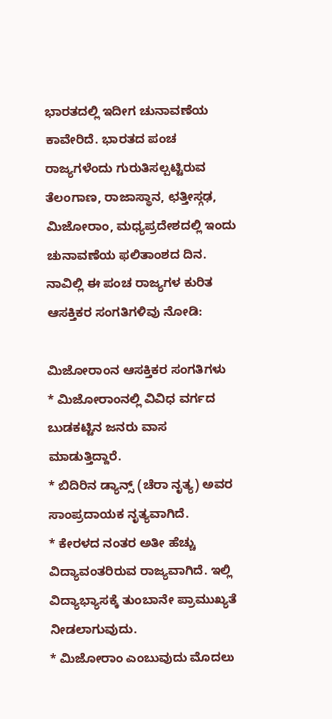ಭಾರತದಲ್ಲಿ ಇದೀಗ ಚುನಾವಣೆಯ ಕಾವೇರಿದೆ. ಭಾರತದ ಪಂಚ ರಾಜ್ಯಗಳೆಂದು ಗುರುತಿಸಲ್ಪಟ್ಟಿರುವ ತೆಲಂಗಾಣ, ರಾಜಾಸ್ಥಾನ, ಛತ್ತೀಸ್ಗಢ, ಮಿಜೋರಾಂ, ಮಧ್ಯಪ್ರದೇಶದಲ್ಲಿ ಇಂದು ಚುನಾವಣೆಯ ಫಲಿತಾಂಶದ ದಿನ. ನಾವಿಲ್ಲಿ ಈ ಪಂಚ ರಾಜ್ಯಗಳ ಕುರಿತ ಆಸಕ್ತಿಕರ ಸಂಗತಿಗಳಿವು ನೋಡಿ:

ಮಿಜೋರಾಂನ ಆಸಕ್ತಿಕರ ಸಂಗತಿಗಳು
* ಮಿಜೋರಾಂನಲ್ಲಿ ವಿವಿಧ ವರ್ಗದ ಬುಡಕಟ್ಟಿನ ಜನರು ವಾಸ ಮಾಡುತ್ತಿದ್ದಾರೆ.
* ಬಿದಿರಿನ ಡ್ಯಾನ್ಸ್ (ಚೆರಾ ನೃತ್ಯ) ಅವರ ಸಾಂಪ್ರದಾಯಕ ನೃತ್ಯವಾಗಿದೆ.
* ಕೇರಳದ ನಂತರ ಅತೀ ಹೆಚ್ಚು ವಿದ್ಯಾವಂತರಿರುವ ರಾಜ್ಯವಾಗಿದೆ. ಇಲ್ಲಿ ವಿದ್ಯಾಭ್ಯಾಸಕ್ಕೆ ತುಂಬಾನೇ ಪ್ರಾಮುಖ್ಯತೆ ನೀಡಲಾಗುವುದು.
* ಮಿಜೋರಾಂ ಎಂಬುವುದು ಮೊದಲು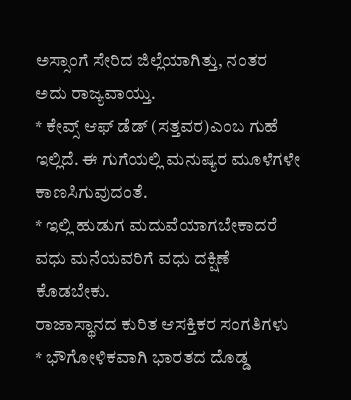ಅಸ್ಸಾಂಗೆ ಸೇರಿದ ಜಿಲ್ಲೆಯಾಗಿತ್ತು, ನಂತರ ಅದು ರಾಜ್ಯವಾಯ್ತು.
* ಕೇವ್ಸ್ ಆಫ್ ಡೆಡ್ (ಸತ್ತವರ)ಎಂಬ ಗುಹೆ ಇಲ್ಲಿದೆ. ಈ ಗುಗೆಯಲ್ಲಿ ಮನುಷ್ಯರ ಮೂಳೆಗಳೇ ಕಾಣಸಿಗುವುದಂತೆ.
* ಇಲ್ಲಿ ಹುಡುಗ ಮದುವೆಯಾಗಬೇಕಾದರೆ ವಧು ಮನೆಯವರಿಗೆ ವಧು ದಕ್ಷಿಣೆ ಕೊಡಬೇಕು.
ರಾಜಾಸ್ಥಾನದ ಕುರಿತ ಆಸಕ್ತಿಕರ ಸಂಗತಿಗಳು
* ಭೌಗೋಳಿಕವಾಗಿ ಭಾರತದ ದೊಡ್ಡ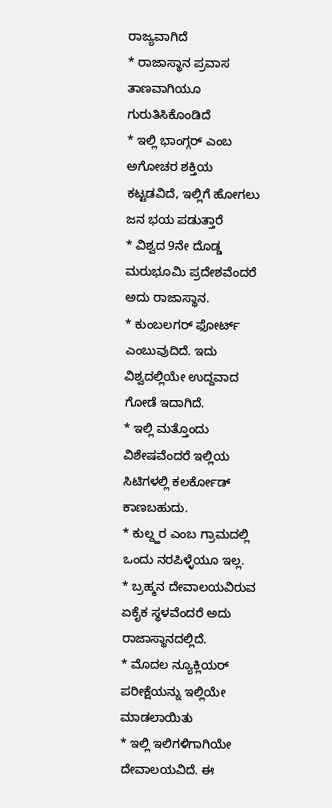ರಾಜ್ಯವಾಗಿದೆ
* ರಾಜಾಸ್ಥಾನ ಪ್ರವಾಸ ತಾಣವಾಗಿಯೂ ಗುರುತಿಸಿಕೊಂಡಿದೆ
* ಇಲ್ಲಿ ಭಾಂಗ್ಗರ್ ಎಂಬ ಅಗೋಚರ ಶಕ್ತಿಯ ಕಟ್ಟಡವಿದೆ, ಇಲ್ಲಿಗೆ ಹೋಗಲು ಜನ ಭಯ ಪಡುತ್ತಾರೆ
* ವಿಶ್ವದ 9ನೇ ದೊಡ್ಡ ಮರುಭೂಮಿ ಪ್ರದೇಶವೆಂದರೆ ಅದು ರಾಜಾಸ್ಥಾನ.
* ಕುಂಬಲಗರ್ ಫೋರ್ಟ್ ಎಂಬುವುದಿದೆ. ಇದು ವಿಶ್ವದಲ್ಲಿಯೇ ಉದ್ದವಾದ ಗೋಡೆ ಇದಾಗಿದೆ.
* ಇಲ್ಲಿ ಮತ್ತೊಂದು ವಿಶೇಷವೆಂದರೆ ಇಲ್ಲಿಯ ಸಿಟಿಗಳಲ್ಲಿ ಕಲರ್ಕೋಡ್ ಕಾಣಬಹುದು.
* ಕುಲ್ದ್ಹರ ಎಂಬ ಗ್ರಾಮದಲ್ಲಿ ಒಂದು ನರಪಿಳ್ಳೆಯೂ ಇಲ್ಲ.
* ಬ್ರಹ್ಮನ ದೇವಾಲಯವಿರುವ ಏಕೈಕ ಸ್ಥಳವೆಂದರೆ ಅದು ರಾಜಾಸ್ಥಾನದಲ್ಲಿದೆ.
* ಮೊದಲ ನ್ಯೂಕ್ಲಿಯರ್ ಪರೀಕ್ಷೆಯನ್ನು ಇಲ್ಲಿಯೇ ಮಾಡಲಾಯಿತು
* ಇಲ್ಲಿ ಇಲಿಗಳಿಗಾಗಿಯೇ ದೇವಾಲಯವಿದೆ. ಈ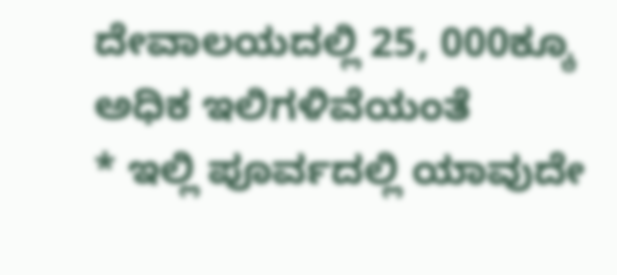ದೇವಾಲಯದಲ್ಲಿ 25, 000ಕ್ಕೂ ಅಧಿಕ ಇಲಿಗಳಿವೆಯಂತೆ
* ಇಲ್ಲಿ ಪೂರ್ವದಲ್ಲಿ ಯಾವುದೇ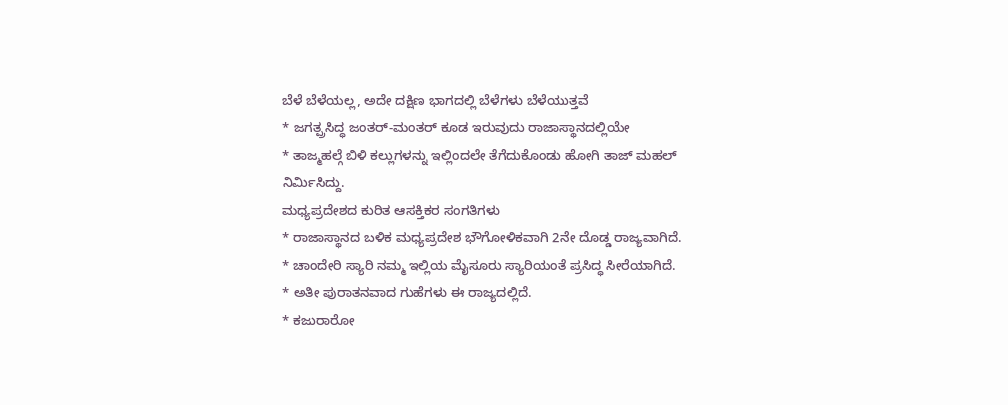ಬೆಳೆ ಬೆಳೆಯಲ್ಲ, ಅದೇ ದಕ್ಷಿಣ ಭಾಗದಲ್ಲಿ ಬೆಳೆಗಳು ಬೆಳೆಯುತ್ತವೆ
* ಜಗತ್ಪ್ರಸಿದ್ಧ ಜಂತರ್-ಮಂತರ್ ಕೂಡ ಇರುವುದು ರಾಜಾಸ್ಥಾನದಲ್ಲಿಯೇ
* ತಾಜ್ಮಹಲ್ಗೆ ಬಿಳಿ ಕಲ್ಲುಗಳನ್ನು ಇಲ್ಲಿಂದಲೇ ತೆಗೆದುಕೊಂಡು ಹೋಗಿ ತಾಜ್ ಮಹಲ್ ನಿರ್ಮಿಸಿದ್ದು.
ಮಧ್ಯಪ್ರದೇಶದ ಕುರಿತ ಆಸಕ್ತಿಕರ ಸಂಗತಿಗಳು
* ರಾಜಾಸ್ಥಾನದ ಬಳಿಕ ಮಧ್ಯಪ್ರದೇಶ ಭೌಗೋಳಿಕವಾಗಿ 2ನೇ ದೊಡ್ಡ ರಾಜ್ಯವಾಗಿದೆ.
* ಚಾಂದೇರಿ ಸ್ಯಾರಿ ನಮ್ಮ ಇಲ್ಲಿಯ ಮೈಸೂರು ಸ್ಯಾರಿಯಂತೆ ಪ್ರಸಿದ್ಧ ಸೀರೆಯಾಗಿದೆ.
* ಅತೀ ಪುರಾತನವಾದ ಗುಹೆಗಳು ಈ ರಾಜ್ಯದಲ್ಲಿದೆ.
* ಕಜುರಾರೋ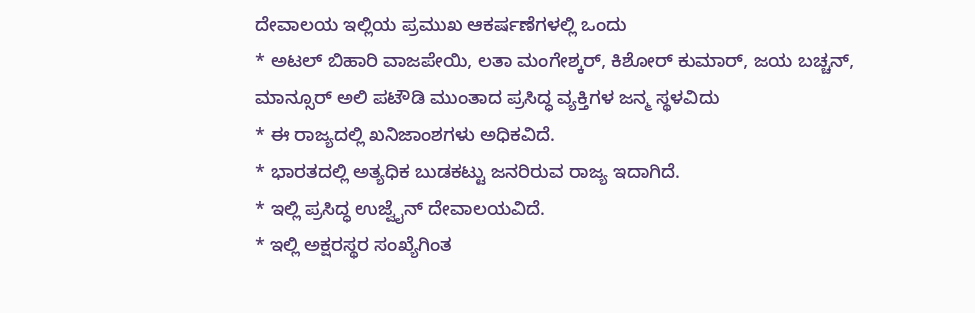ದೇವಾಲಯ ಇಲ್ಲಿಯ ಪ್ರಮುಖ ಆಕರ್ಷಣೆಗಳಲ್ಲಿ ಒಂದು
* ಅಟಲ್ ಬಿಹಾರಿ ವಾಜಪೇಯಿ, ಲತಾ ಮಂಗೇಶ್ಕರ್, ಕಿಶೋರ್ ಕುಮಾರ್, ಜಯ ಬಚ್ಚನ್, ಮಾನ್ಸೂರ್ ಅಲಿ ಪಟೌಡಿ ಮುಂತಾದ ಪ್ರಸಿದ್ಧ ವ್ಯಕ್ತಿಗಳ ಜನ್ಮ ಸ್ಥಳವಿದು
* ಈ ರಾಜ್ಯದಲ್ಲಿ ಖನಿಜಾಂಶಗಳು ಅಧಿಕವಿದೆ.
* ಭಾರತದಲ್ಲಿ ಅತ್ಯಧಿಕ ಬುಡಕಟ್ಟು ಜನರಿರುವ ರಾಜ್ಯ ಇದಾಗಿದೆ.
* ಇಲ್ಲಿ ಪ್ರಸಿದ್ಧ ಉಜ್ವೈನ್ ದೇವಾಲಯವಿದೆ.
* ಇಲ್ಲಿ ಅಕ್ಷರಸ್ಥರ ಸಂಖ್ಯೆಗಿಂತ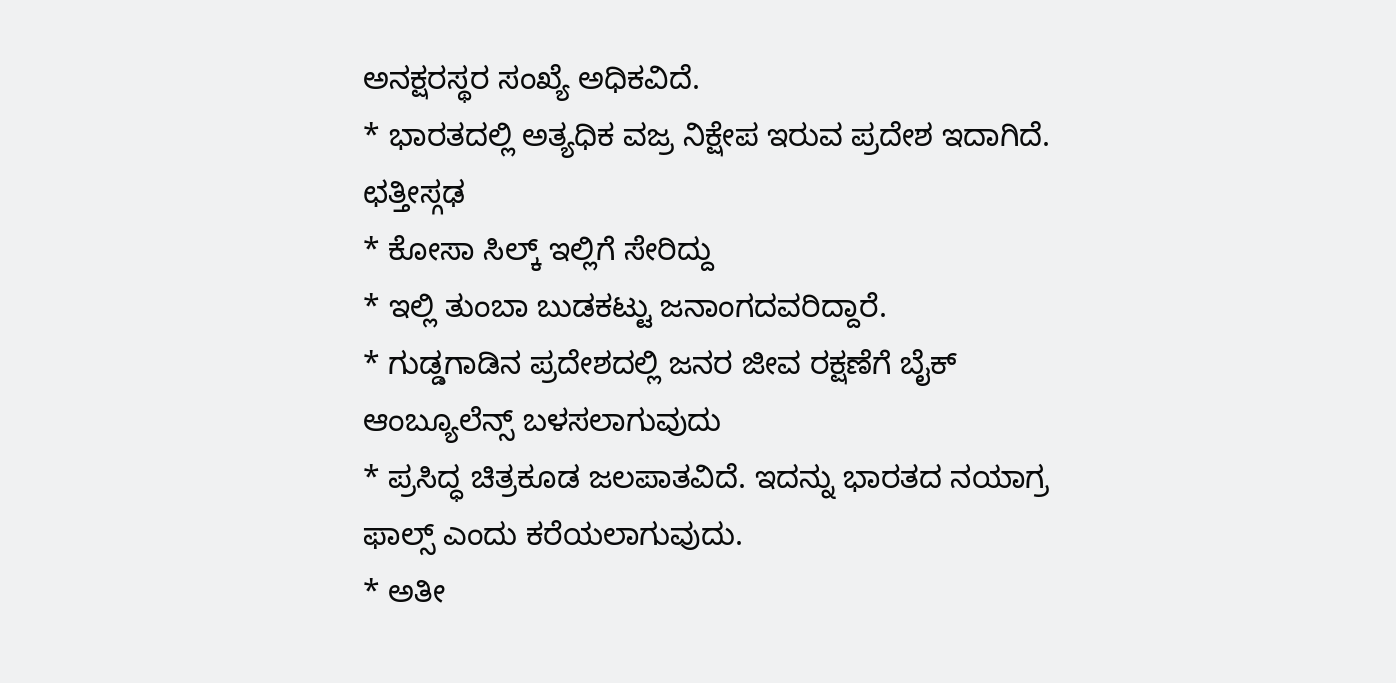ಅನಕ್ಷರಸ್ಥರ ಸಂಖ್ಯೆ ಅಧಿಕವಿದೆ.
* ಭಾರತದಲ್ಲಿ ಅತ್ಯಧಿಕ ವಜ್ರ ನಿಕ್ಷೇಪ ಇರುವ ಪ್ರದೇಶ ಇದಾಗಿದೆ.
ಛತ್ತೀಸ್ಗಢ
* ಕೋಸಾ ಸಿಲ್ಕ್ ಇಲ್ಲಿಗೆ ಸೇರಿದ್ದು
* ಇಲ್ಲಿ ತುಂಬಾ ಬುಡಕಟ್ಟು ಜನಾಂಗದವರಿದ್ದಾರೆ.
* ಗುಡ್ಡಗಾಡಿನ ಪ್ರದೇಶದಲ್ಲಿ ಜನರ ಜೀವ ರಕ್ಷಣೆಗೆ ಬೈಕ್ ಆಂಬ್ಯೂಲೆನ್ಸ್ ಬಳಸಲಾಗುವುದು
* ಪ್ರಸಿದ್ಧ ಚಿತ್ರಕೂಡ ಜಲಪಾತವಿದೆ. ಇದನ್ನು ಭಾರತದ ನಯಾಗ್ರ ಫಾಲ್ಸ್ ಎಂದು ಕರೆಯಲಾಗುವುದು.
* ಅತೀ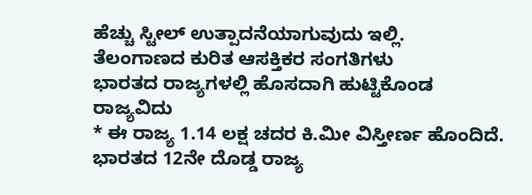ಹೆಚ್ಚು ಸ್ಟೀಲ್ ಉತ್ಪಾದನೆಯಾಗುವುದು ಇಲ್ಲಿ.
ತೆಲಂಗಾಣದ ಕುರಿತ ಆಸಕ್ತಿಕರ ಸಂಗತಿಗಳು
ಭಾರತದ ರಾಜ್ಯಗಳಲ್ಲಿ ಹೊಸದಾಗಿ ಹುಟ್ಟಿಕೊಂಡ ರಾಜ್ಯವಿದು
* ಈ ರಾಜ್ಯ 1.14 ಲಕ್ಷ ಚದರ ಕಿ.ಮೀ ವಿಸ್ತೀರ್ಣ ಹೊಂದಿದೆ. ಭಾರತದ 12ನೇ ದೊಡ್ಡ ರಾಜ್ಯ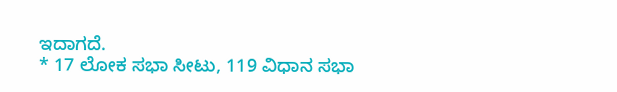ಇದಾಗದೆ.
* 17 ಲೋಕ ಸಭಾ ಸೀಟು, 119 ವಿಧಾನ ಸಭಾ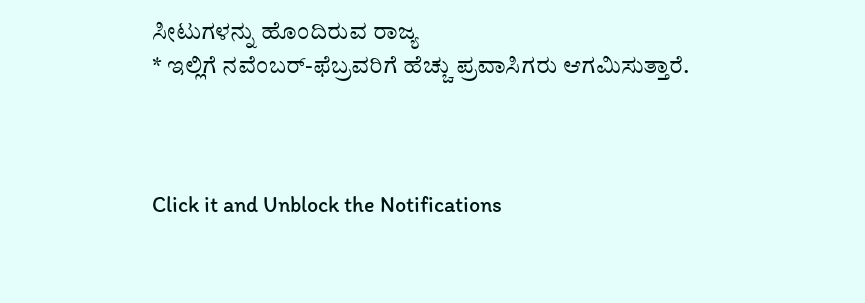ಸೀಟುಗಳನ್ನು ಹೊಂದಿರುವ ರಾಜ್ಯ
* ಇಲ್ಲಿಗೆ ನವೆಂಬರ್-ಫೆಬ್ರವರಿಗೆ ಹೆಚ್ಚು ಪ್ರವಾಸಿಗರು ಆಗಮಿಸುತ್ತಾರೆ.



Click it and Unblock the Notifications